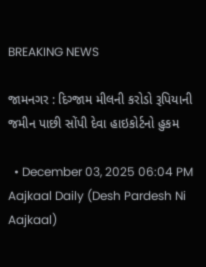BREAKING NEWS

જામનગર : દિગ્જામ મીલની કરોડો રૂપિયાની જમીન પાછી સોંપી દેવા હાઇકોર્ટનો હુકમ

  • December 03, 2025 06:04 PM
Aajkaal Daily (Desh Pardesh Ni Aajkaal)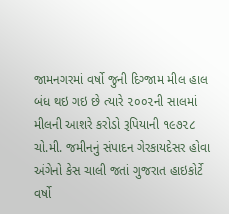જામનગરમાં વર્ષો જુની દિગ્જામ મીલ હાલ બંધ થઇ ગઇ છે ત્યારે ૨૦૦૨ની સાલમાં મીલની આશરે કરોડો રૂપિયાની ૧૯૭૨૮ ચો.મી. જમીનનું સંપાદન ગેરકાયદેસર હોવા અંગેનો કેસ ચાલી જતાં ગુજરાત હાઇકોર્ટે વર્ષો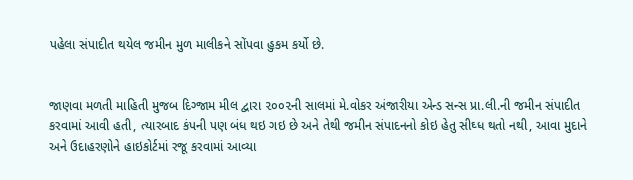પહેલા સંપાદીત થયેલ જમીન મુળ માલીકને સોંપવા હુકમ કર્યો છે.


જાણવા મળતી માહિતી મુજબ દિગ્જામ મીલ દ્વારા ૨૦૦૨ની સાલમાં મે.વોકર અંજારીયા એન્ડ સન્સ પ્રા.લી.ની જમીન સંપાદીત કરવામાં આવી હતી, ત્યારબાદ કંપની પણ બંધ થઇ ગઇ છે અને તેથી જમીન સંપાદનનો કોઇ હેતુ સીઘ્ધ થતો નથી, આવા મુદાને અને ઉદાહરણોને હાઇકોર્ટમાં રજૂ કરવામાં આવ્યા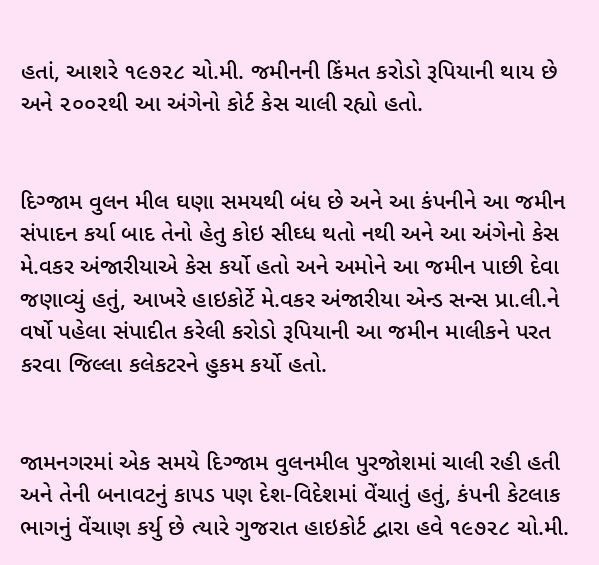હતાં, આશરે ૧૯૭૨૮ ચો.મી. જમીનની કિંમત કરોડો રૂપિયાની થાય છે અને ૨૦૦૨થી આ અંગેનો કોર્ટ કેસ ચાલી રહ્યો હતો.


દિગ્જામ વુલન મીલ ઘણા સમયથી બંધ છે અને આ કંપનીને આ જમીન સંપાદન કર્યા બાદ તેનો હેતુ કોઇ સીઘ્ધ થતો નથી અને આ અંગેનો કેસ મે.વકર અંજારીયાએ કેસ કર્યો હતો અને અમોને આ જમીન પાછી દેવા જણાવ્યું હતું, આખરે હાઇકોર્ટે મે.વકર અંજારીયા એન્ડ સન્સ પ્રા.લી.ને વર્ષો પહેલા સંપાદીત કરેલી કરોડો રૂપિયાની આ જમીન માલીકને પરત કરવા જિલ્લા કલેકટરને હુકમ કર્યો હતો.


જામનગરમાં એક સમયે દિગ્જામ વુલનમીલ પુરજોશમાં ચાલી રહી હતી અને તેની બનાવટનું કાપડ પણ દેશ-વિદેશમાં વેંચાતું હતું, કંપની કેટલાક ભાગનું વેંચાણ કર્યુ છે ત્યારે ગુજરાત હાઇકોર્ટ દ્વારા હવે ૧૯૭૨૮ ચો.મી.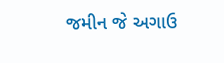જમીન જે અગાઉ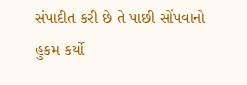સંપાદીત કરી છે તે પાછી સોંપવાનો હુકમ કર્યો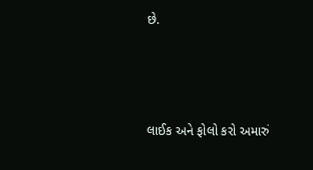છે.



લાઈક અને ફોલો કરો અમારું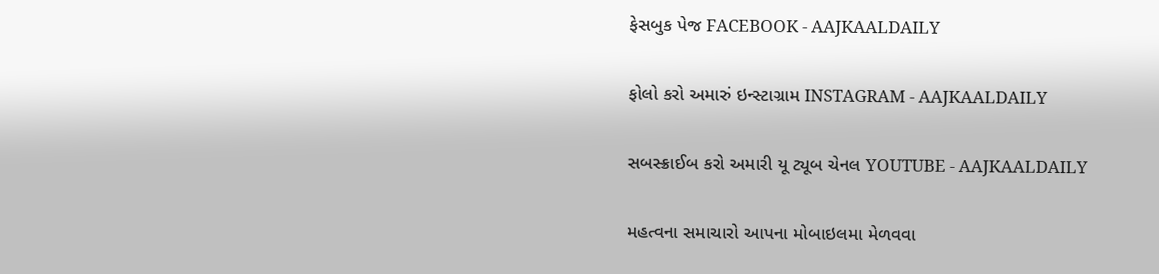ફેસબુક પેજ FACEBOOK - AAJKAALDAILY


ફોલો કરો અમારું ઇન્સ્ટાગ્રામ INSTAGRAM - AAJKAALDAILY


સબસ્ક્રાઈબ કરો અમારી યૂ ટ્યૂબ ચેનલ YOUTUBE - AAJKAALDAILY


મહત્વના સમાચારો આપના મોબાઇલમા મેળવવા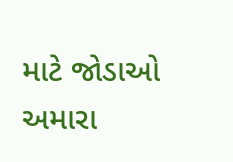માટે જોડાઓ અમારા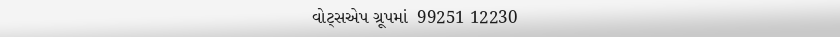વોટ્સએપ ગ્રૂપમાં  99251 12230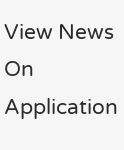View News On Application